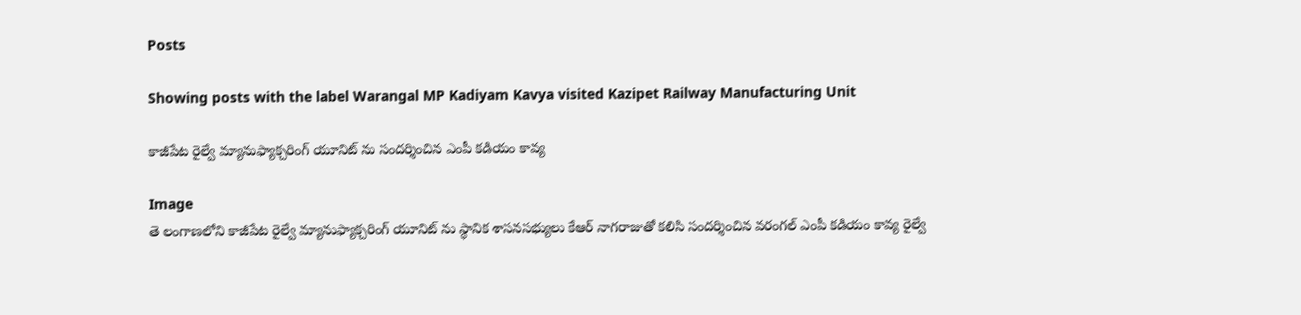Posts

Showing posts with the label Warangal MP Kadiyam Kavya visited Kazipet Railway Manufacturing Unit

కాజీపేట రైల్వే మ్యానుఫ్యాక్చరింగ్ యూనిట్ ను సందర్శించిన ఎంపీ కడియం కావ్య

Image
తె లంగాణలోని కాజీపేట రైల్వే మ్యానుఫ్యాక్చరింగ్ యూనిట్ ను స్థానిక శాసనసభ్యులు కేఆర్ నాగరాజుతో కలిసి సందర్శించిన వరంగల్ ఎంపీ కడియం కావ్య రైల్వే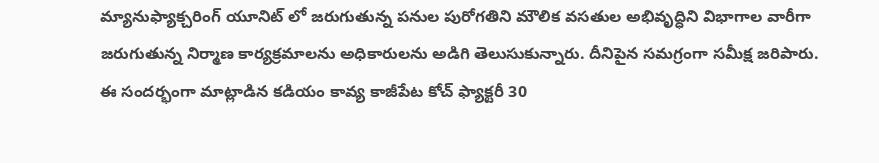మ్యానుఫ్యాక్చరింగ్ యూనిట్ లో జరుగుతున్న పనుల పురోగతిని మౌలిక వసతుల అభివృద్ధిని విభాగాల వారీగా జరుగుతున్న నిర్మాణ కార్యక్రమాలను అధికారులను అడిగి తెలుసుకున్నారు. దీనిపైన సమగ్రంగా సమీక్ష జరిపారు. ఈ సందర్భంగా మాట్లాడిన కడియం కావ్య కాజీపేట కోచ్ ఫ్యాక్టరీ 30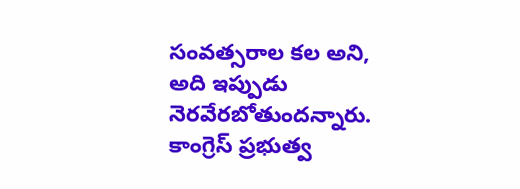సంవత్సరాల కల అని, అది ఇప్పుడు నెరవేరబోతుందన్నారు. కాంగ్రెస్ ప్రభుత్వ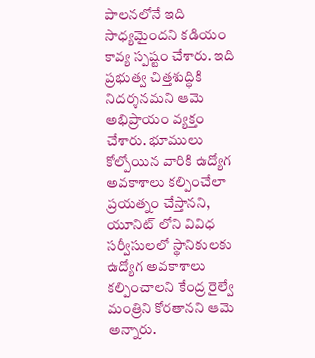పాలనలోనే ఇది సాధ్యమైందని కడియం కావ్య స్పష్టం చేశారు. ఇది ప్రభుత్వ చిత్తశుద్ధికి నిదర్శనమని ఆమె అభిప్రాయం వ్యక్తం చేశారు. భూములు కోల్పోయిన వారికి ఉద్యోగ అవకాశాలు కల్పించేలా ప్రయత్నం చేస్తానని, యూనిట్ లోని వివిధ సర్వీసులలో స్థానికులకు ఉద్యోగ అవకాశాలు కల్పించాలని కేంద్ర రైల్వే మంత్రిని కోరతానని ఆమె అన్నారు.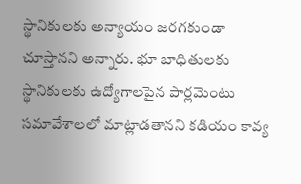స్థానికులకు అన్యాయం జరగకుండా చూస్తానని అన్నారు. భూ బాధితులకు స్థానికులకు ఉద్యోగాలపైన పార్లమెంటు సమావేశాలలో మాట్లాడతానని కడియం కావ్య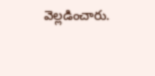వెల్లడించారు.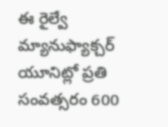ఈ రైల్వే మ్యానుఫ్యాక్చర్ యూనిట్లో ప్రతి సంవత్సరం 600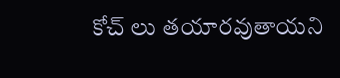కోచ్ లు తయారవుతాయని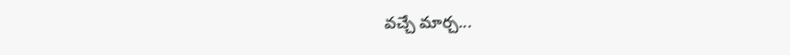వచ్చే మార్చ...